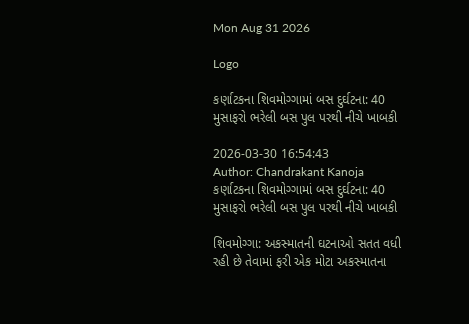Mon Aug 31 2026

Logo

કર્ણાટકના શિવમોગ્ગામાં બસ દુર્ઘટના: 40 મુસાફરો ભરેલી બસ પુલ પરથી નીચે ખાબકી

2026-03-30 16:54:43
Author: Chandrakant Kanoja
કર્ણાટકના શિવમોગ્ગામાં બસ દુર્ઘટના: 40 મુસાફરો ભરેલી બસ પુલ પરથી નીચે ખાબકી

શિવમોગ્ગા: અકસ્માતની ઘટનાઓ સતત વધી રહી છે તેવામાં ફરી એક મોટા અકસ્માતના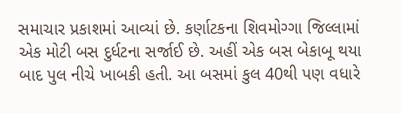સમાચાર પ્રકાશમાં આવ્યાં છે. કર્ણાટકના શિવમોગ્ગા જિલ્લામાં એક મોટી બસ દુર્ધટના સર્જાઈ છે. અહીં એક બસ બેકાબૂ થયા બાદ પુલ નીચે ખાબકી હતી. આ બસમાં કુલ 40થી પણ વધારે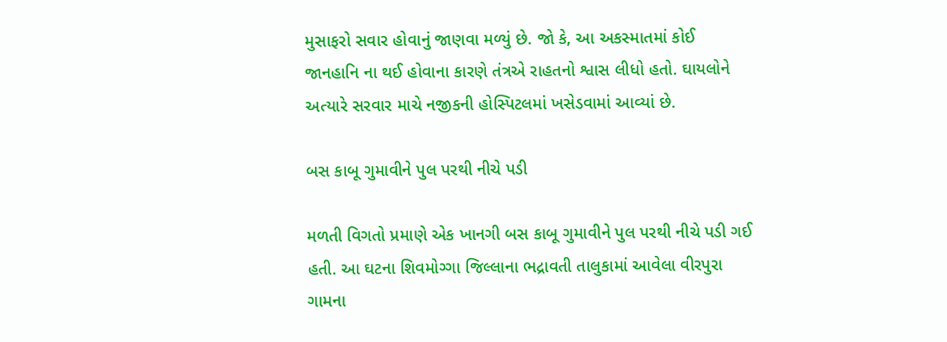મુસાફરો સવાર હોવાનું જાણવા મળ્યું છે. જો કે, આ અકસ્માતમાં કોઈ જાનહાનિ ના થઈ હોવાના કારણે તંત્રએ રાહતનો શ્વાસ લીધો હતો. ઘાયલોને અત્યારે સરવાર માચે નજીકની હોસ્પિટલમાં ખસેડવામાં આવ્યાં છે.

બસ કાબૂ ગુમાવીને પુલ પરથી નીચે પડી

મળતી વિગતો પ્રમાણે એક ખાનગી બસ કાબૂ ગુમાવીને પુલ પરથી નીચે પડી ગઈ હતી. આ ઘટના શિવમોગ્ગા જિલ્લાના ભદ્રાવતી તાલુકામાં આવેલા વીરપુરા ગામના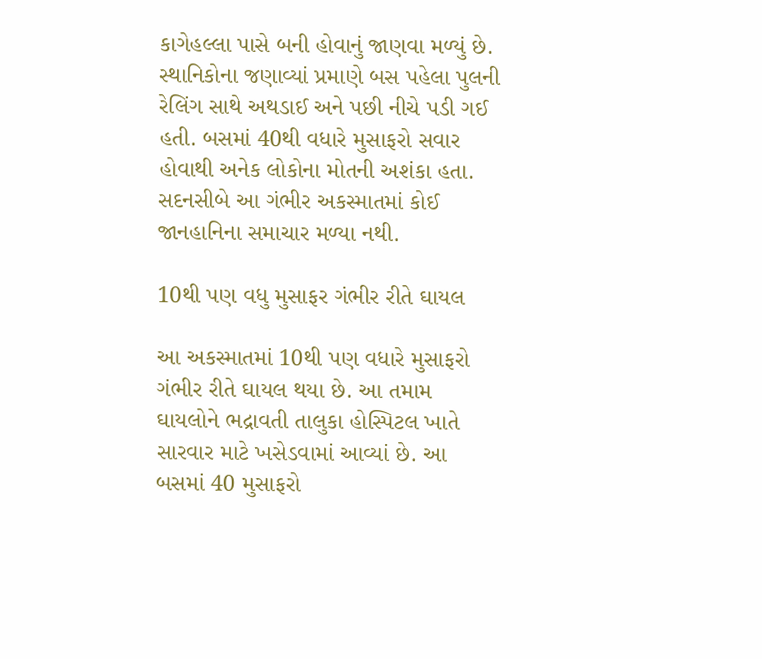કાગેહલ્લા પાસે બની હોવાનું જાણવા મળ્યું છે. સ્થાનિકોના જણાવ્યાં પ્રમાણે બસ પહેલા પુલની રેલિંગ સાથે અથડાઈ અને પછી નીચે પડી ગઈ હતી. બસમાં 40થી વધારે મુસાફરો સવાર હોવાથી અનેક લોકોના મોતની અશંકા હતા. સદનસીબે આ ગંભીર અકસ્માતમાં કોઈ જાનહાનિના સમાચાર મળ્યા નથી.

10થી પણ વધુ મુસાફર ગંભીર રીતે ઘાયલ

આ અકસ્માતમાં 10થી પણ વધારે મુસાફરો ગંભીર રીતે ઘાયલ થયા છે. આ તમામ ઘાયલોને ભદ્રાવતી તાલુકા હોસ્પિટલ ખાતે સારવાર માટે ખસેડવામાં આવ્યાં છે. આ બસમાં 40 મુસાફરો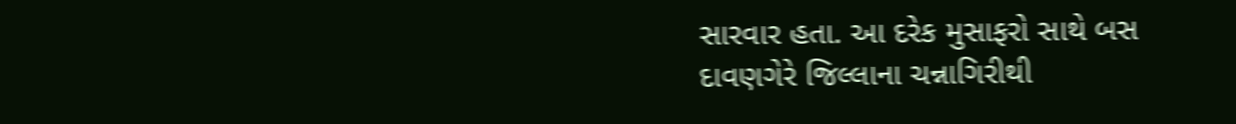સારવાર હતા. આ દરેક મુસાફરો સાથે બસ દાવણગેરે જિલ્લાના ચન્નાગિરીથી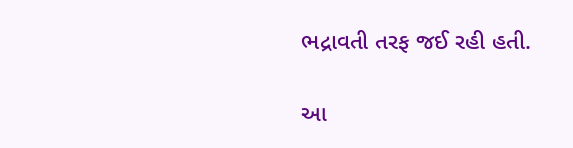ભદ્રાવતી તરફ જઈ રહી હતી.

આ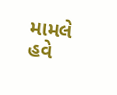મામલે હવે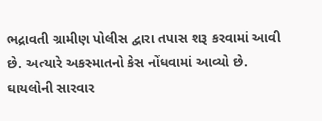ભદ્રાવતી ગ્રામીણ પોલીસ દ્વારા તપાસ શરૂ કરવામાં આવી છે. અત્યારે અકસ્માતનો કેસ નોંધવામાં આવ્યો છે. ઘાયલોની સારવાર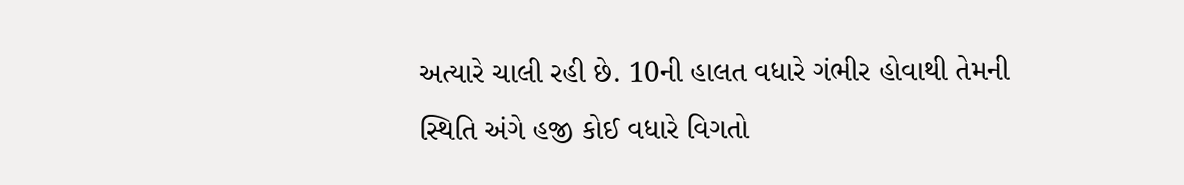અત્યારે ચાલી રહી છે. 10ની હાલત વધારે ગંભીર હોવાથી તેમની સ્થિતિ અંગે હજી કોઈ વધારે વિગતો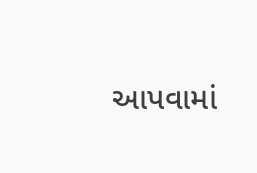આપવામાં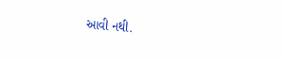આવી નથી.